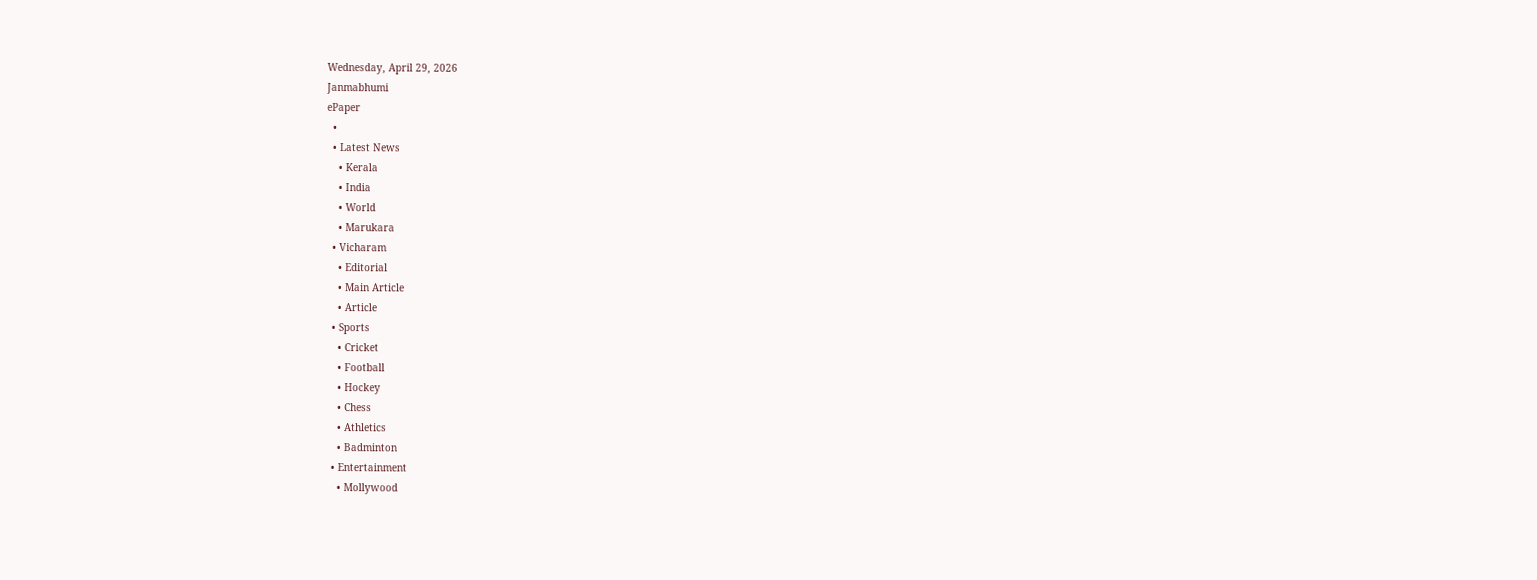Wednesday, April 29, 2026
Janmabhumi
ePaper
  •
  • Latest News
    • Kerala
    • India
    • World
    • Marukara
  • Vicharam
    • Editorial
    • Main Article
    • Article
  • Sports
    • Cricket
    • Football
    • Hockey
    • Chess
    • Athletics
    • Badminton
  • Entertainment
    • Mollywood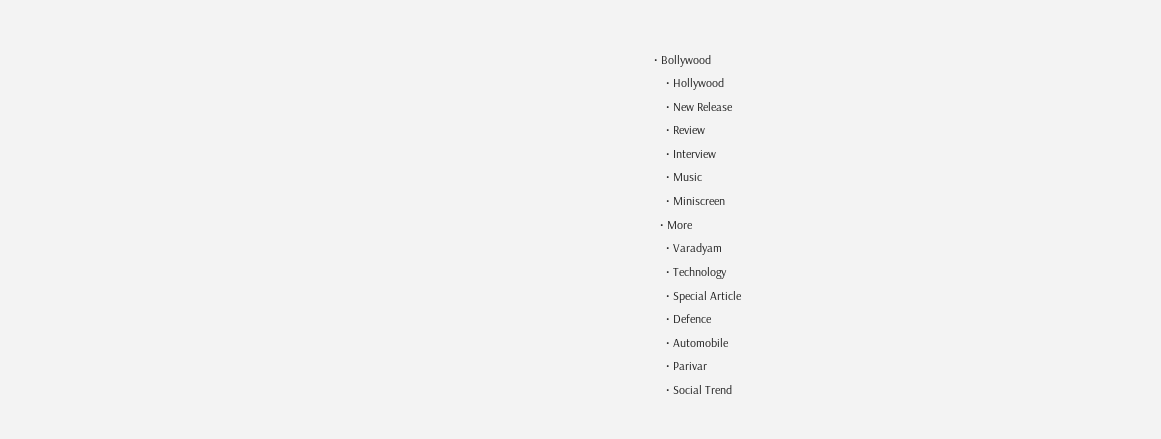• Bollywood
    • Hollywood
    • New Release
    • Review
    • Interview
    • Music
    • Miniscreen
  • More
    • Varadyam
    • Technology
    • Special Article
    • Defence
    • Automobile
    • Parivar
    • Social Trend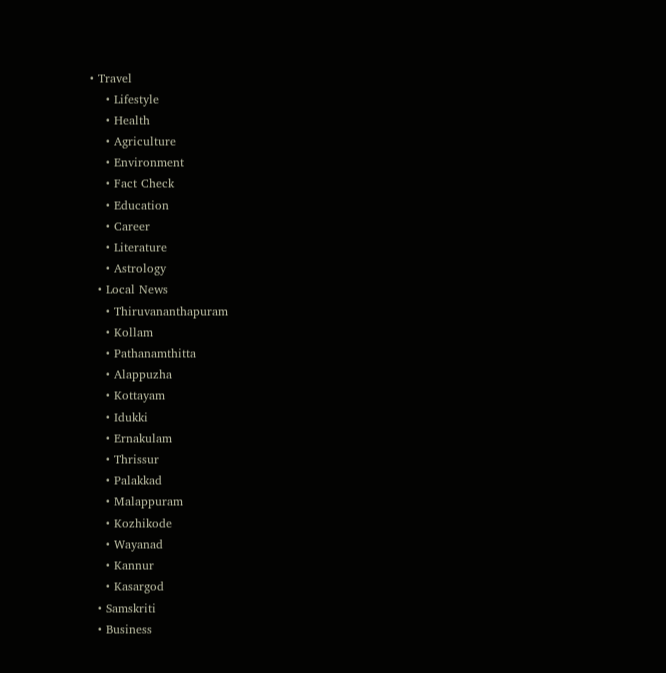• Travel
    • Lifestyle
    • Health
    • Agriculture
    • Environment
    • Fact Check
    • Education
    • Career
    • Literature
    • Astrology
  • Local News
    • Thiruvananthapuram
    • Kollam
    • Pathanamthitta
    • Alappuzha
    • Kottayam
    • Idukki
    • Ernakulam
    • Thrissur
    • Palakkad
    • Malappuram
    • Kozhikode
    • Wayanad
    • Kannur
    • Kasargod
  • Samskriti
  • Business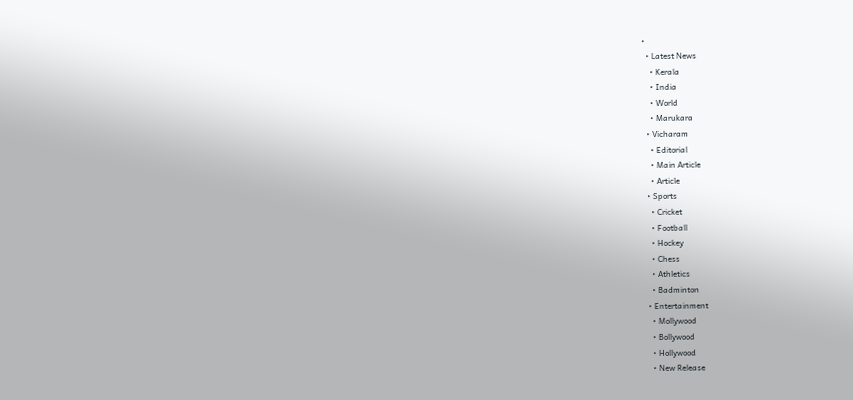•
  • Latest News
    • Kerala
    • India
    • World
    • Marukara
  • Vicharam
    • Editorial
    • Main Article
    • Article
  • Sports
    • Cricket
    • Football
    • Hockey
    • Chess
    • Athletics
    • Badminton
  • Entertainment
    • Mollywood
    • Bollywood
    • Hollywood
    • New Release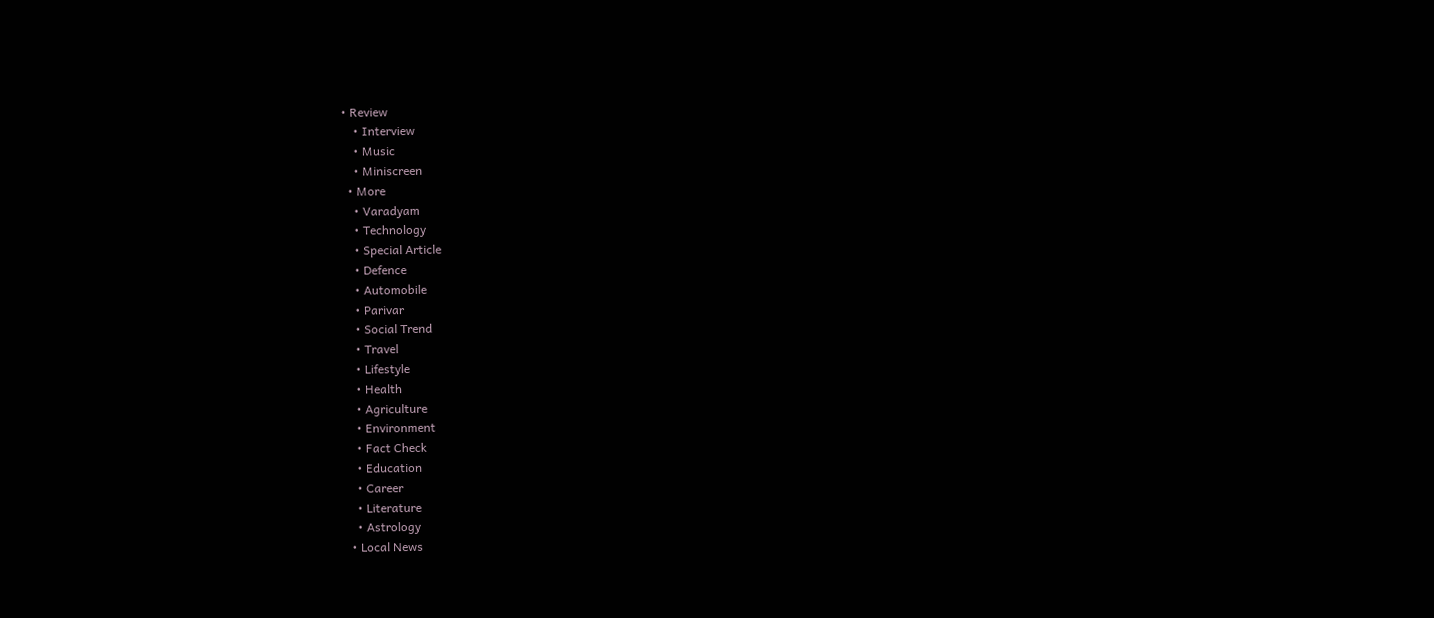• Review
    • Interview
    • Music
    • Miniscreen
  • More
    • Varadyam
    • Technology
    • Special Article
    • Defence
    • Automobile
    • Parivar
    • Social Trend
    • Travel
    • Lifestyle
    • Health
    • Agriculture
    • Environment
    • Fact Check
    • Education
    • Career
    • Literature
    • Astrology
  • Local News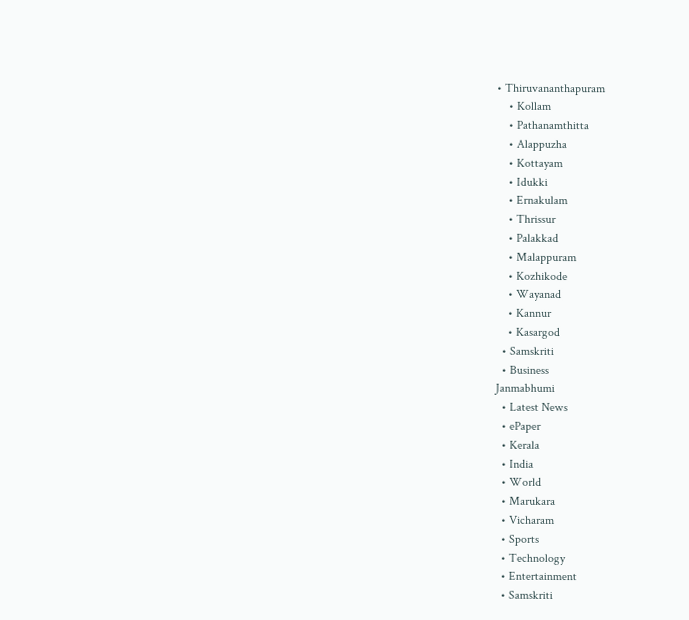• Thiruvananthapuram
    • Kollam
    • Pathanamthitta
    • Alappuzha
    • Kottayam
    • Idukki
    • Ernakulam
    • Thrissur
    • Palakkad
    • Malappuram
    • Kozhikode
    • Wayanad
    • Kannur
    • Kasargod
  • Samskriti
  • Business
Janmabhumi
  • Latest News
  • ePaper
  • Kerala
  • India
  • World
  • Marukara
  • Vicharam
  • Sports
  • Technology
  • Entertainment
  • Samskriti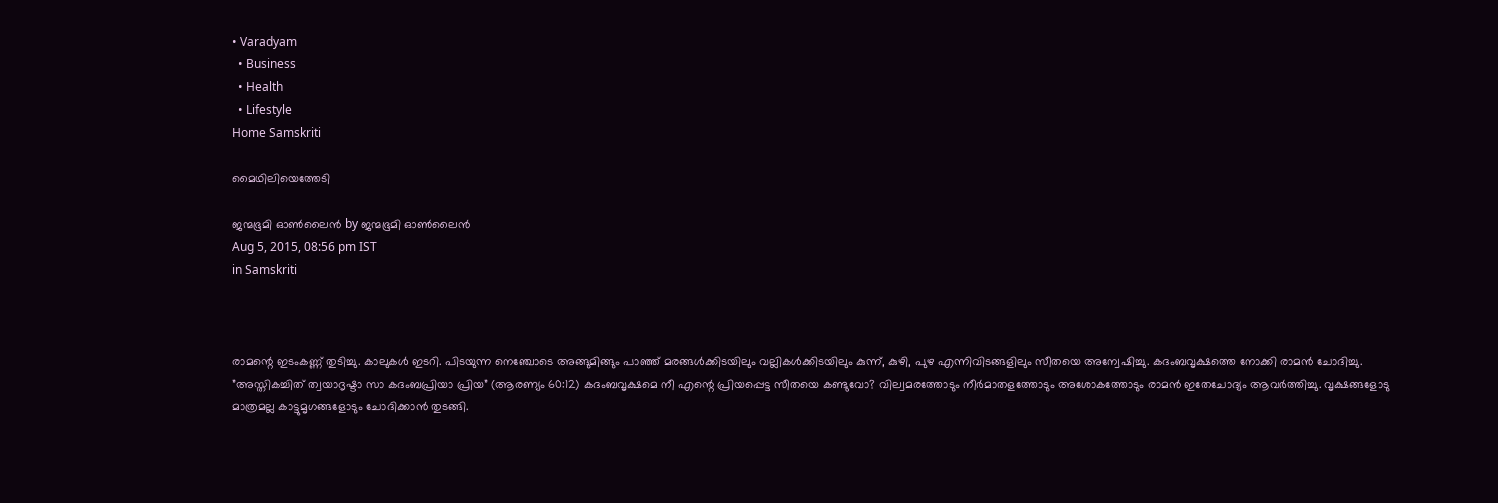• Varadyam
  • Business
  • Health
  • Lifestyle
Home Samskriti

മൈഥിലിയെത്തേടി

ജന്മഭൂമി ഓണ്‍ലൈന്‍ by ജന്മഭൂമി ഓണ്‍ലൈന്‍
Aug 5, 2015, 08:56 pm IST
in Samskriti



രാമന്റെ ഇടംകണ്ണ് തുടിച്ചു. കാലുകള്‍ ഇടറി. പിടയുന്ന നെഞ്ചോടെ അങ്ങുമിങ്ങും പാഞ്ഞ് മരങ്ങള്‍ക്കിടയിലും വല്ലികള്‍ക്കിടയിലും കുന്ന്, കുഴി, പുഴ എന്നിവിടങ്ങളിലും സീതയെ അന്വേഷിച്ചു. കദംബവൃക്ഷത്തെ നോക്കി രാമന്‍ ചോദിച്ചു. ”അസ്തികച്ചിത് ത്വയാദൃഷ്ടാ സാ കദംബപ്രിയാ പ്രിയ” (ആരണ്യം 60:12) കദംബവൃക്ഷമെ നീ എന്റെ പ്രിയപ്പെട്ട സീതയെ കണ്ടുവോ? വില്വമരത്തോടും നീര്‍മാതളത്തോടും അശോകത്തോടും രാമന്‍ ഇതേചോദ്യം ആവര്‍ത്തിച്ചു. വൃക്ഷങ്ങളോടു മാത്രമല്ല കാട്ടുമൃഗങ്ങളോടും ചോദിക്കാന്‍ തുടങ്ങി.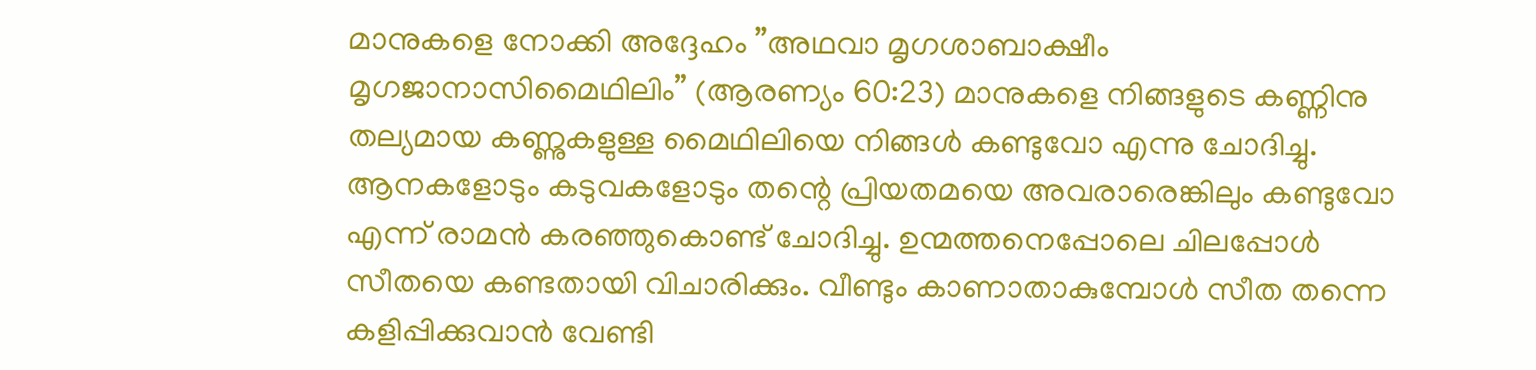മാനുകളെ നോക്കി അദ്ദേഹം ”അഥവാ മൃഗശാബാക്ഷീം മൃഗജാനാസിമൈഥിലിം” (ആരണ്യം 60:23) മാനുകളെ നിങ്ങളുടെ കണ്ണിനു തല്യമായ കണ്ണുകളുള്ള മൈഥിലിയെ നിങ്ങള്‍ കണ്ടുവോ എന്നു ചോദിച്ചു. ആനകളോടും കടുവകളോടും തന്റെ പ്രിയതമയെ അവരാരെങ്കിലും കണ്ടുവോ എന്ന് രാമന്‍ കരഞ്ഞുകൊണ്ട് ചോദിച്ചു. ഉന്മത്തനെപ്പോലെ ചിലപ്പോള്‍ സീതയെ കണ്ടതായി വിചാരിക്കും. വീണ്ടും കാണാതാകുമ്പോള്‍ സീത തന്നെ കളിപ്പിക്കുവാന്‍ വേണ്ടി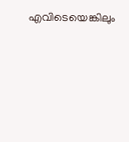എവിടെയെങ്കിലും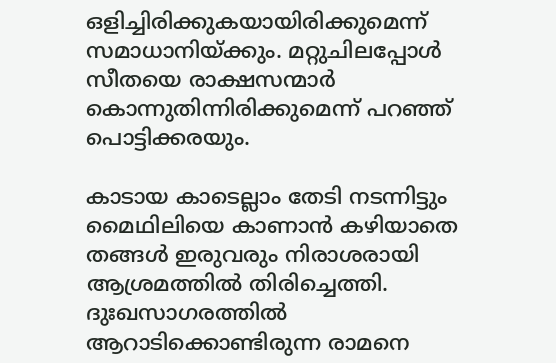ഒളിച്ചിരിക്കുകയായിരിക്കുമെന്ന് സമാധാനിയ്‌ക്കും. മറ്റുചിലപ്പോള്‍ സീതയെ രാക്ഷസന്മാര്‍ കൊന്നുതിന്നിരിക്കുമെന്ന് പറഞ്ഞ് പൊട്ടിക്കരയും.

കാടായ കാടെല്ലാം തേടി നടന്നിട്ടും മൈഥിലിയെ കാണാന്‍ കഴിയാതെ തങ്ങള്‍ ഇരുവരും നിരാശരായി ആശ്രമത്തില്‍ തിരിച്ചെത്തി. ദുഃഖസാഗരത്തില്‍ ആറാടിക്കൊണ്ടിരുന്ന രാമനെ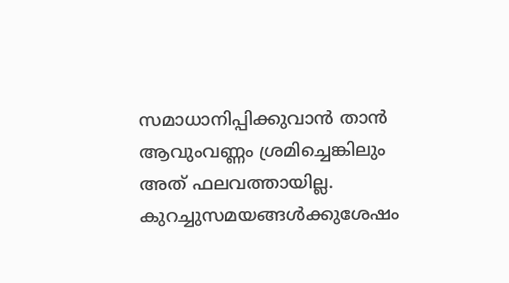സമാധാനിപ്പിക്കുവാന്‍ താന്‍ ആവുംവണ്ണം ശ്രമിച്ചെങ്കിലും അത് ഫലവത്തായില്ല. കുറച്ചുസമയങ്ങള്‍ക്കുശേഷം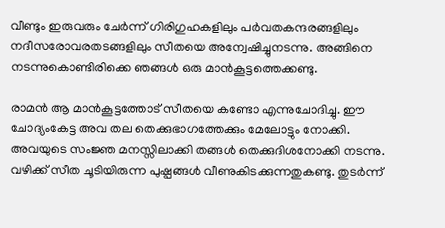വീണ്ടും ഇരുവരും ചേര്‍ന്ന് ഗിരിഗുഹകളിലും പര്‍വതകന്ദരങ്ങളിലും നദീസരോവരതടങ്ങളിലും സീതയെ അന്വേഷിച്ചുനടന്നു. അങ്ങിനെ നടന്നുകൊണ്ടിരിക്കെ ഞങ്ങള്‍ ഒരു മാന്‍കൂട്ടത്തെക്കണ്ടു.

രാമന്‍ ആ മാന്‍കൂട്ടത്തോട് സീതയെ കണ്ടോ എന്നുചോദിച്ചു. ഈ ചോദ്യംകേട്ട അവ തല തെക്കുഭാഗത്തേക്കും മേലോട്ടും നോക്കി. അവയുടെ സംജ്ഞ മനസ്സിലാക്കി തങ്ങള്‍ തെക്കുദിശനോക്കി നടന്നു. വഴിക്ക് സീത ചൂടിയിരുന്ന പുഷ്പങ്ങള്‍ വീണുകിടക്കുന്നതുകണ്ടു. തുടര്‍ന്ന്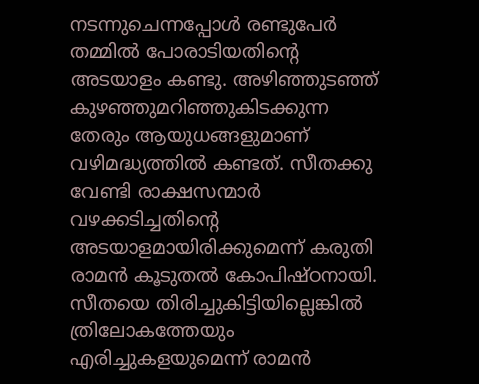നടന്നുചെന്നപ്പോള്‍ രണ്ടുപേര്‍ തമ്മില്‍ പോരാടിയതിന്റെ അടയാളം കണ്ടു. അഴിഞ്ഞുടഞ്ഞ് കുഴഞ്ഞുമറിഞ്ഞുകിടക്കുന്ന തേരും ആയുധങ്ങളുമാണ് വഴിമദ്ധ്യത്തില്‍ കണ്ടത്. സീതക്കു വേണ്ടി രാക്ഷസന്മാര്‍ വഴക്കടിച്ചതിന്റെ അടയാളമായിരിക്കുമെന്ന് കരുതി രാമന്‍ കൂടുതല്‍ കോപിഷ്ഠനായി. സീതയെ തിരിച്ചുകിട്ടിയില്ലെങ്കില്‍ ത്രിലോകത്തേയും എരിച്ചുകളയുമെന്ന് രാമന്‍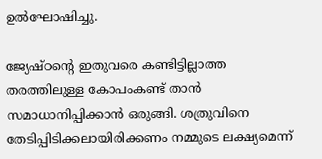ഉല്‍ഘോഷിച്ചു.

ജ്യേഷ്ഠന്റെ ഇതുവരെ കണ്ടിട്ടില്ലാത്ത തരത്തിലുള്ള കോപംകണ്ട് താന്‍ സമാധാനിപ്പിക്കാന്‍ ഒരുങ്ങി. ശത്രുവിനെ തേടിപ്പിടിക്കലായിരിക്കണം നമ്മുടെ ലക്ഷ്യമെന്ന്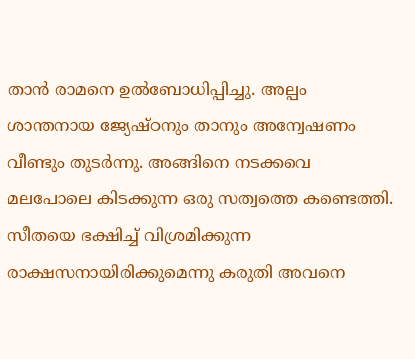താന്‍ രാമനെ ഉല്‍ബോധിപ്പിച്ചു. അല്പം ശാന്തനായ ജ്യേഷ്ഠനും താനും അന്വേഷണം വീണ്ടും തുടര്‍ന്നു. അങ്ങിനെ നടക്കവെ മലപോലെ കിടക്കുന്ന ഒരു സത്വത്തെ കണ്ടെത്തി. സീതയെ ഭക്ഷിച്ച് വിശ്രമിക്കുന്ന രാക്ഷസനായിരിക്കുമെന്നു കരുതി അവനെ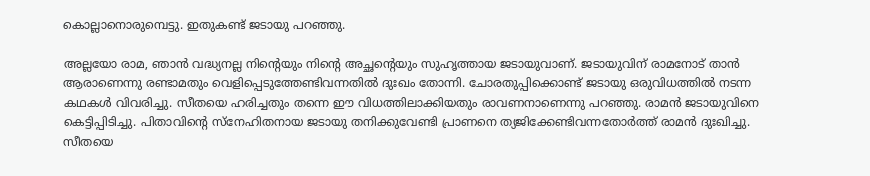കൊല്ലാനൊരുമ്പെട്ടു. ഇതുകണ്ട് ജടായു പറഞ്ഞു.

അല്ലയോ രാമ, ഞാന്‍ വദ്ധ്യനല്ല നിന്റെയും നിന്റെ അച്ഛന്റെയും സുഹൃത്തായ ജടായുവാണ്. ജടായുവിന് രാമനോട് താന്‍ ആരാണെന്നു രണ്ടാമതും വെളിപ്പെടുത്തേണ്ടിവന്നതില്‍ ദുഃഖം തോന്നി. ചോരതുപ്പിക്കൊണ്ട് ജടായു ഒരുവിധത്തില്‍ നടന്ന കഥകള്‍ വിവരിച്ചു. സീതയെ ഹരിച്ചതും തന്നെ ഈ വിധത്തിലാക്കിയതും രാവണനാണെന്നു പറഞ്ഞു. രാമന്‍ ജടായുവിനെ കെട്ടിപ്പിടിച്ചു. പിതാവിന്റെ സ്‌നേഹിതനായ ജടായു തനിക്കുവേണ്ടി പ്രാണനെ ത്യജിക്കേണ്ടിവന്നതോര്‍ത്ത് രാമന്‍ ദുഃഖിച്ചു. സീതയെ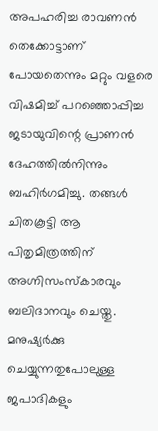അപഹരിച്ച രാവണന്‍ തെക്കോട്ടാണ് പോയതെന്നും മറ്റും വളരെ വിഷമിച്ച് പറഞ്ഞൊപ്പിച്ച ജടായുവിന്റെ പ്രാണന്‍ ദേഹത്തില്‍നിന്നും ബഹിര്‍ഗമിച്ചു. തങ്ങള്‍ ചിതകൂട്ടി ആ പിതൃമിത്രത്തിന് അഗ്നിസംസ്‌കാരവും ബലിദാനവും ചെയ്തു. മനുഷ്യര്‍ക്കു ചെയ്യുന്നതുപോലുള്ള ജപാദികളും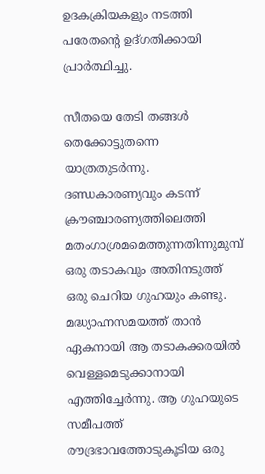ഉദകക്രിയകളും നടത്തി പരേതന്റെ ഉദ്ഗതിക്കായി പ്രാര്‍ത്ഥിച്ചു.

സീതയെ തേടി തങ്ങള്‍ തെക്കോട്ടുതന്നെ യാത്രതുടര്‍ന്നു. ദണ്ഡകാരണ്യവും കടന്ന് ക്രൗഞ്ചാരണ്യത്തിലെത്തി മതംഗാശ്രമമെത്തുന്നതിന്നുമുമ്പ് ഒരു തടാകവും അതിനടുത്ത് ഒരു ചെറിയ ഗുഹയും കണ്ടു. മദ്ധ്യാഹ്നസമയത്ത് താന്‍ ഏകനായി ആ തടാകക്കരയില്‍ വെള്ളമെടുക്കാനായി എത്തിച്ചേര്‍ന്നു. ആ ഗുഹയുടെ സമീപത്ത് രൗദ്രഭാവത്തോടുകൂടിയ ഒരു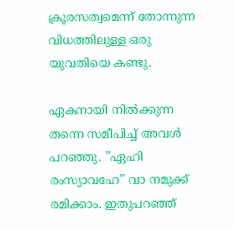ക്രൂരസത്വമെന്ന് തോന്നുന്ന വിധത്തിലുള്ള ഒരു യുവതിയെ കണ്ടു.

ഏകനായി നില്‍ക്കുന്ന തന്നെ സമീപിച്ച് അവള്‍ പറഞ്ഞു. ”ഏഹി രംസ്യാവഹേ” വാ നമുക്ക് രമിക്കാം. ഇതുപറഞ്ഞ്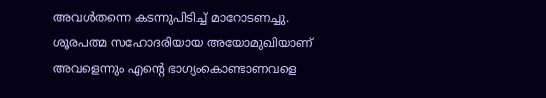അവള്‍തന്നെ കടന്നുപിടിച്ച് മാറോടണച്ചു. ശൂരപത്മ സഹോദരിയായ അയോമുഖിയാണ് അവളെന്നും എന്റെ ഭാഗ്യംകൊണ്ടാണവളെ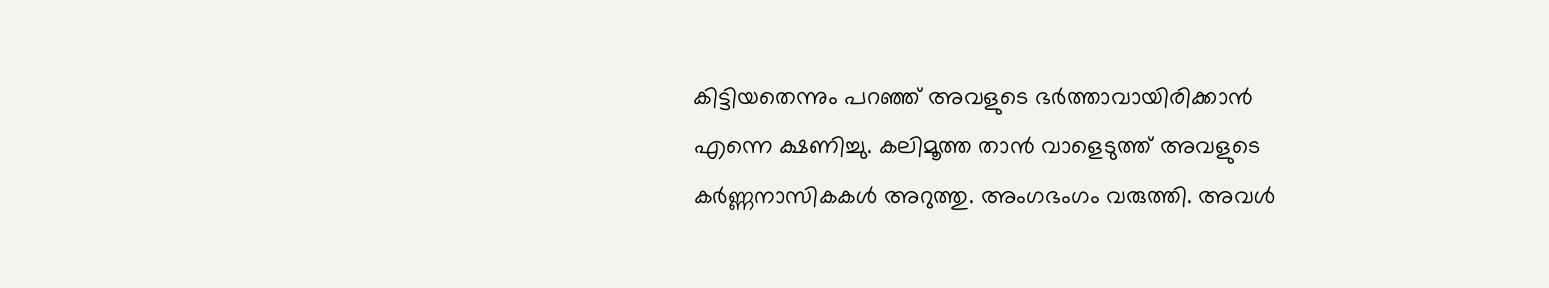കിട്ടിയതെന്നും പറഞ്ഞ് അവളുടെ ഭര്‍ത്താവായിരിക്കാന്‍ എന്നെ ക്ഷണിച്ചു. കലിമൂത്ത താന്‍ വാളെടുത്ത് അവളുടെ കര്‍ണ്ണനാസികകള്‍ അറുത്തു. അംഗഭംഗം വരുത്തി. അവള്‍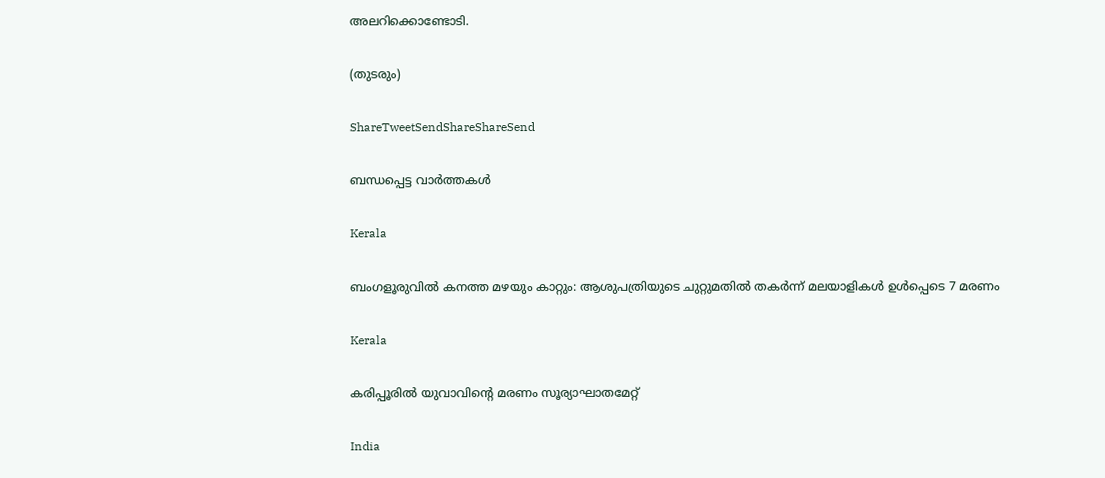അലറിക്കൊണ്ടോടി.

(തുടരും)

ShareTweetSendShareShareSend

ബന്ധപ്പെട്ട വാര്‍ത്തകള്‍

Kerala

ബംഗളൂരുവില്‍ കനത്ത മഴയും കാറ്റും: ആശുപത്രിയുടെ ചുറ്റുമതില്‍ തകര്‍ന്ന് മലയാളികള്‍ ഉള്‍പ്പെടെ 7 മരണം

Kerala

കരിപ്പൂരില്‍ യുവാവിന്റെ മരണം സൂര്യാഘാതമേറ്റ്

India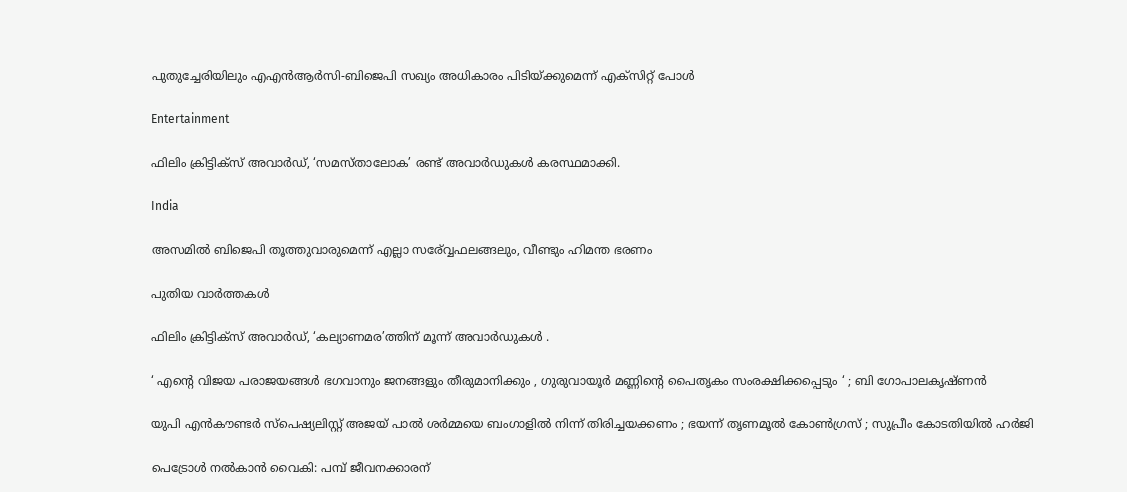പുതുച്ചേരിയിലും എഎന്‍ആര്‍സി-ബിജെപി സഖ്യം അധികാരം പിടിയ്‌ക്കുമെന്ന് എക്സിറ്റ് പോള്‍

Entertainment

ഫിലിം ക്രിട്ടിക്സ് അവാർഡ്, ‘സമസ്താലോക’ രണ്ട് അവാർഡുകൾ കരസ്ഥമാക്കി.

India

അസമില്‍ ബിജെപി തൂത്തുവാരുമെന്ന് എല്ലാ സര‍്വ്വേഫലങ്ങലും, വീണ്ടും ഹിമന്ത ഭരണം

പുതിയ വാര്‍ത്തകള്‍

ഫിലിം ക്രിട്ടിക്സ് അവാർഡ്, ‘കല്യാണമര’ത്തിന് മൂന്ന് അവാർഡുകൾ .

‘ എന്റെ വിജയ പരാജയങ്ങൾ ഭഗവാനും ജനങ്ങളും തീരുമാനിക്കും , ഗുരുവായൂർ മണ്ണിന്റെ പൈതൃകം സംരക്ഷിക്കപ്പെടും ‘ ; ബി ഗോപാലകൃഷ്ണൻ

യുപി എൻകൗണ്ടർ സ്പെഷ്യലിസ്റ്റ് അജയ് പാൽ ശർമ്മയെ ബംഗാളിൽ നിന്ന് തിരിച്ചയക്കണം ; ഭയന്ന് തൃണമൂൽ കോൺഗ്രസ് ; സുപ്രീം കോടതിയിൽ ഹർജി

പെട്രോള്‍ നല്‍കാന്‍ വൈകി: പമ്പ് ജീവനക്കാരന്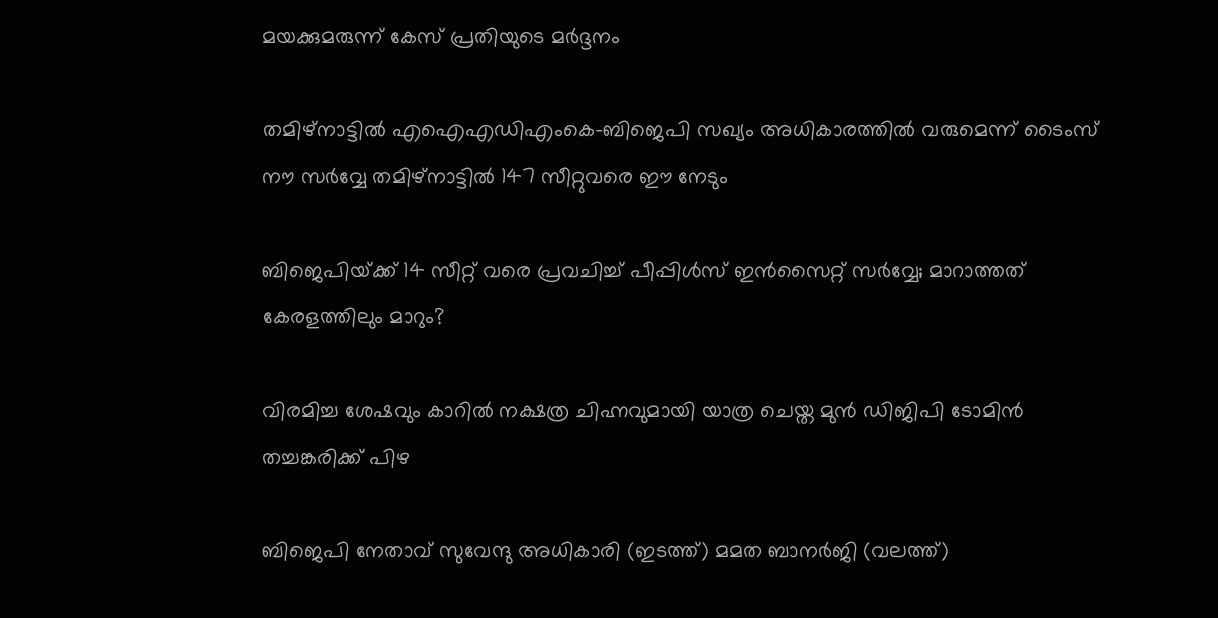മയക്കുമരുന്ന് കേസ് പ്രതിയുടെ മര്‍ദ്ദനം

തമിഴ്നാട്ടില്‍ എഐഎഡിഎംകെ-ബിജെപി സഖ്യം അധികാരത്തില്‍ വരുമെന്ന് ടൈംസ് നൗ സര്‍വ്വേ തമിഴ്നാട്ടില്‍ 147 സീറ്റുവരെ ഈ നേടും

ബിജെപിയ്‌ക്ക് 14 സീറ്റ് വരെ പ്രവചിച്ച് പീപ്പിള്‍സ് ഇന്‍സൈറ്റ് സര്‍വ്വേ; മാറാത്തത് കേരളത്തിലും മാറും?

വിരമിച്ച ശേഷവും കാറില്‍ നക്ഷത്ര ചിഹ്നവുമായി യാത്ര ചെയ്ത മുന്‍ ഡിജിപി ടോമിന്‍ തച്ചങ്കരിക്ക് പിഴ

ബിജെപി നേതാവ് സുവേന്ദു അധികാരി (ഇടത്ത്) മമത ബാനര്‍ജി (വലത്ത്)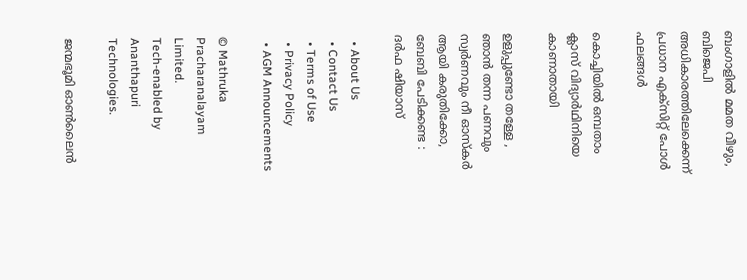ബംഗാളില്‍ മമത വീഴും, ബിജെപി അധികാരത്തിലേക്കെന്ന് പ്രധാന എക്സിറ്റ് പോള്‍ ഫലങ്ങള്‍

കൊച്ചിയില്‍ ഒമ്പതാം ക്ലാസ് വിദ്യാര്‍ഥിനിയെ കാണാതായി

ഉളുപ്പുണ്ടോ തള്ളേ , ഞാൻ തന്ന പണവും സ്വര്‍ണവും നീ ഓസ്കർ ആയി കരുതിക്കോ, ബേബി പേടിക്കണ്ട : ദർഫ ഷിയാസ്

  • About Us
  • Contact Us
  • Terms of Use
  • Privacy Policy
  • AGM Announcements

© Mathruka Pracharanalayam Limited.
Tech-enabled by Ananthapuri Technologies.

ജന്മഭൂമി ഓണ്‍ലൈന്‍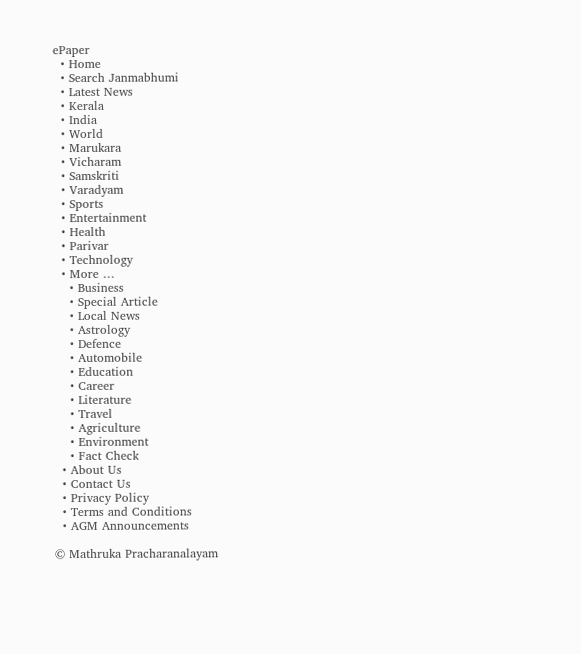ePaper
  • Home
  • Search Janmabhumi
  • Latest News
  • Kerala
  • India
  • World
  • Marukara
  • Vicharam
  • Samskriti
  • Varadyam
  • Sports
  • Entertainment
  • Health
  • Parivar
  • Technology
  • More …
    • Business
    • Special Article
    • Local News
    • Astrology
    • Defence
    • Automobile
    • Education
    • Career
    • Literature
    • Travel
    • Agriculture
    • Environment
    • Fact Check
  • About Us
  • Contact Us
  • Privacy Policy
  • Terms and Conditions
  • AGM Announcements

© Mathruka Pracharanalayam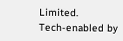Limited.
Tech-enabled by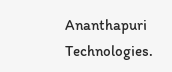Ananthapuri Technologies.